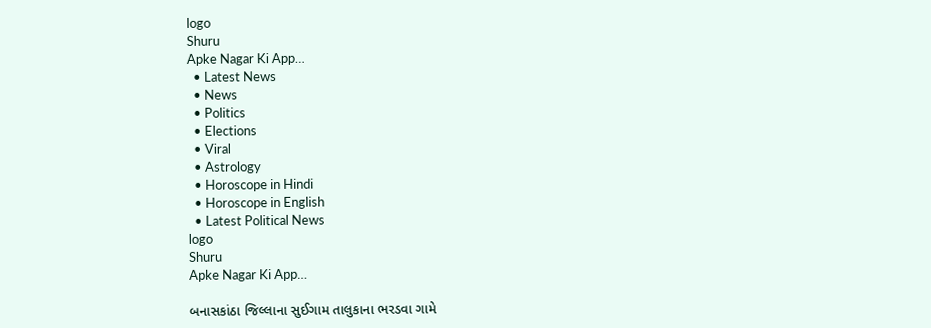logo
Shuru
Apke Nagar Ki App…
  • Latest News
  • News
  • Politics
  • Elections
  • Viral
  • Astrology
  • Horoscope in Hindi
  • Horoscope in English
  • Latest Political News
logo
Shuru
Apke Nagar Ki App…

બનાસકાંઠા જિલ્લાના સુઈગામ તાલુકાના ભરડવા ગામે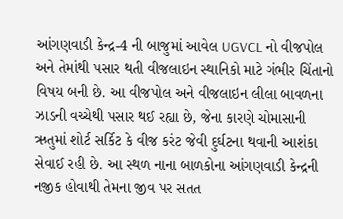આંગણવાડી કેન્દ્ર-4 ની બાજુમાં આવેલ UGVCL નો વીજપોલ અને તેમાંથી પસાર થતી વીજલાઇન સ્થાનિકો માટે ગંભીર ચિંતાનો વિષય બની છે. આ વીજપોલ અને વીજલાઇન લીલા બાવળના ઝાડની વચ્ચેથી પસાર થઈ રહ્યા છે, જેના કારણે ચોમાસાની ઋતુમાં શોર્ટ સર્કિટ કે વીજ કરંટ જેવી દુર્ઘટના થવાની આશંકા સેવાઈ રહી છે. આ સ્થળ નાના બાળકોના આંગણવાડી કેન્દ્રની નજીક હોવાથી તેમના જીવ પર સતત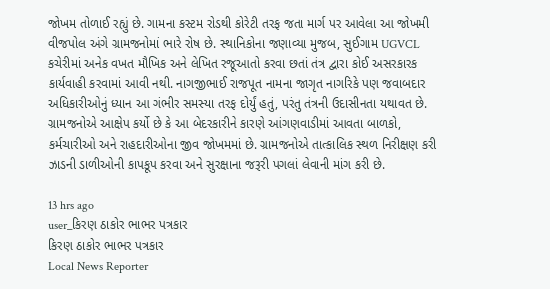જોખમ તોળાઈ રહ્યું છે. ગામના કસ્ટમ રોડથી કોરેટી તરફ જતા માર્ગ પર આવેલા આ જોખમી વીજપોલ અંગે ગ્રામજનોમાં ભારે રોષ છે. સ્થાનિકોના જણાવ્યા મુજબ, સુઈગામ UGVCL કચેરીમાં અનેક વખત મૌખિક અને લેખિત રજૂઆતો કરવા છતાં તંત્ર દ્વારા કોઈ અસરકારક કાર્યવાહી કરવામાં આવી નથી. નાગજીભાઈ રાજપૂત નામના જાગૃત નાગરિકે પણ જવાબદાર અધિકારીઓનું ધ્યાન આ ગંભીર સમસ્યા તરફ દોર્યું હતું, પરંતુ તંત્રની ઉદાસીનતા યથાવત છે. ગ્રામજનોએ આક્ષેપ કર્યો છે કે આ બેદરકારીને કારણે આંગણવાડીમાં આવતા બાળકો, કર્મચારીઓ અને રાહદારીઓના જીવ જોખમમાં છે. ગ્રામજનોએ તાત્કાલિક સ્થળ નિરીક્ષણ કરી ઝાડની ડાળીઓની કાપકૂપ કરવા અને સુરક્ષાના જરૂરી પગલાં લેવાની માંગ કરી છે.

13 hrs ago
user_કિરણ ઠાકોર ભાભર પત્રકાર
કિરણ ઠાકોર ભાભર પત્રકાર
Local News Reporter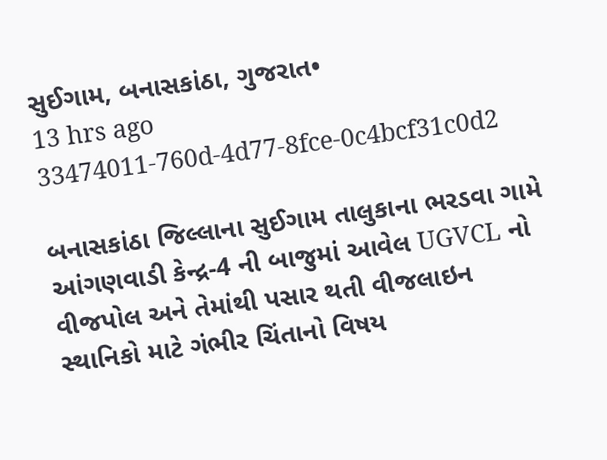સુઈગામ, બનાસકાંઠા, ગુજરાત•
13 hrs ago
33474011-760d-4d77-8fce-0c4bcf31c0d2

બનાસકાંઠા જિલ્લાના સુઈગામ તાલુકાના ભરડવા ગામે આંગણવાડી કેન્દ્ર-4 ની બાજુમાં આવેલ UGVCL નો વીજપોલ અને તેમાંથી પસાર થતી વીજલાઇન સ્થાનિકો માટે ગંભીર ચિંતાનો વિષય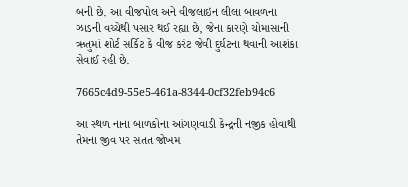બની છે. આ વીજપોલ અને વીજલાઇન લીલા બાવળના ઝાડની વચ્ચેથી પસાર થઈ રહ્યા છે, જેના કારણે ચોમાસાની ઋતુમાં શોર્ટ સર્કિટ કે વીજ કરંટ જેવી દુર્ઘટના થવાની આશંકા સેવાઈ રહી છે.

7665c4d9-55e5-461a-8344-0cf32feb94c6

આ સ્થળ નાના બાળકોના આંગણવાડી કેન્દ્રની નજીક હોવાથી તેમના જીવ પર સતત જોખમ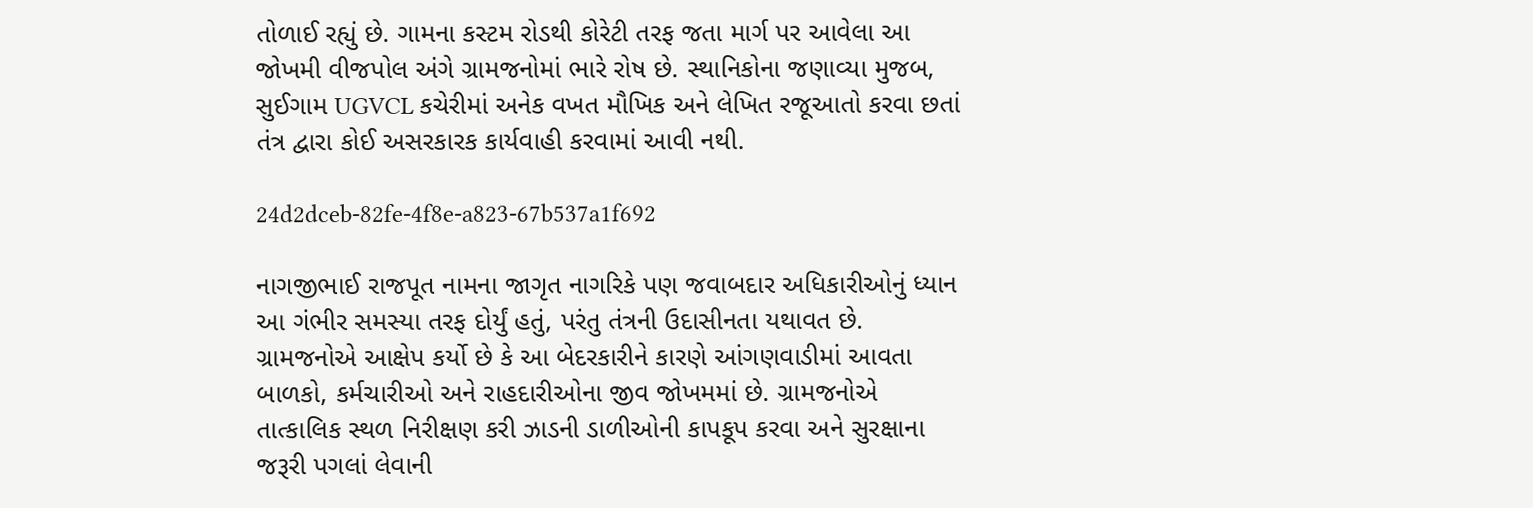તોળાઈ રહ્યું છે. ગામના કસ્ટમ રોડથી કોરેટી તરફ જતા માર્ગ પર આવેલા આ જોખમી વીજપોલ અંગે ગ્રામજનોમાં ભારે રોષ છે. સ્થાનિકોના જણાવ્યા મુજબ, સુઈગામ UGVCL કચેરીમાં અનેક વખત મૌખિક અને લેખિત રજૂઆતો કરવા છતાં તંત્ર દ્વારા કોઈ અસરકારક કાર્યવાહી કરવામાં આવી નથી.

24d2dceb-82fe-4f8e-a823-67b537a1f692

નાગજીભાઈ રાજપૂત નામના જાગૃત નાગરિકે પણ જવાબદાર અધિકારીઓનું ધ્યાન આ ગંભીર સમસ્યા તરફ દોર્યું હતું, પરંતુ તંત્રની ઉદાસીનતા યથાવત છે. ગ્રામજનોએ આક્ષેપ કર્યો છે કે આ બેદરકારીને કારણે આંગણવાડીમાં આવતા બાળકો, કર્મચારીઓ અને રાહદારીઓના જીવ જોખમમાં છે. ગ્રામજનોએ તાત્કાલિક સ્થળ નિરીક્ષણ કરી ઝાડની ડાળીઓની કાપકૂપ કરવા અને સુરક્ષાના જરૂરી પગલાં લેવાની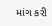માંગ કરી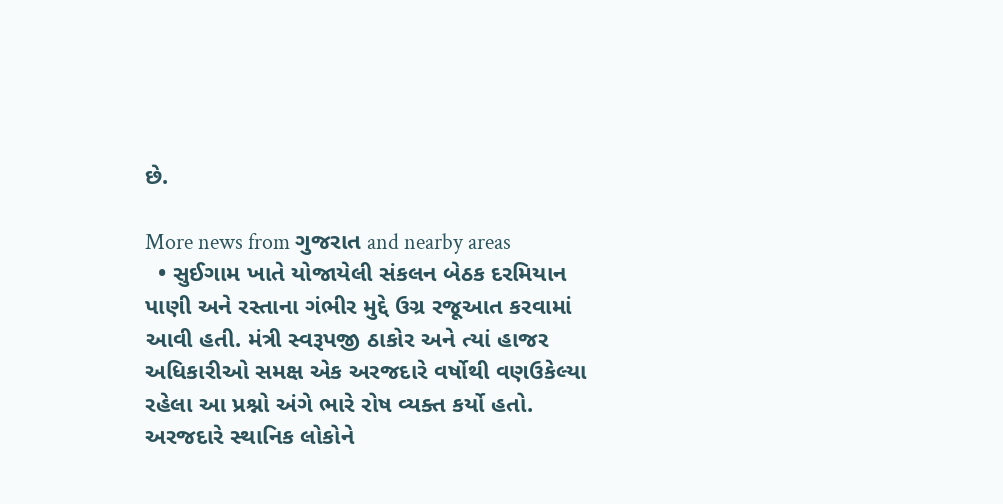છે.

More news from ગુજરાત and nearby areas
  • સુઈગામ ખાતે યોજાયેલી સંકલન બેઠક દરમિયાન પાણી અને રસ્તાના ગંભીર મુદ્દે ઉગ્ર રજૂઆત કરવામાં આવી હતી. મંત્રી સ્વરૂપજી ઠાકોર અને ત્યાં હાજર અધિકારીઓ સમક્ષ એક અરજદારે વર્ષોથી વણઉકેલ્યા રહેલા આ પ્રશ્નો અંગે ભારે રોષ વ્યક્ત કર્યો હતો. અરજદારે સ્થાનિક લોકોને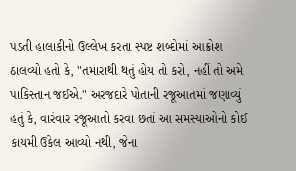પડતી હાલાકીનો ઉલ્લેખ કરતા સ્પષ્ટ શબ્દોમાં આક્રોશ ઠાલવ્યો હતો કે, "તમારાથી થતું હોય તો કરો, નહીં તો અમે પાકિસ્તાન જઈએ." અરજદારે પોતાની રજૂઆતમાં જણાવ્યું હતું કે, વારંવાર રજૂઆતો કરવા છતાં આ સમસ્યાઓનો કોઈ કાયમી ઉકેલ આવ્યો નથી, જેના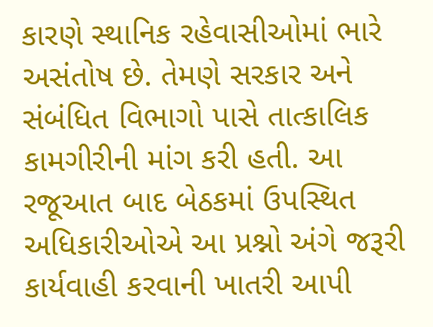કારણે સ્થાનિક રહેવાસીઓમાં ભારે અસંતોષ છે. તેમણે સરકાર અને સંબંધિત વિભાગો પાસે તાત્કાલિક કામગીરીની માંગ કરી હતી. આ રજૂઆત બાદ બેઠકમાં ઉપસ્થિત અધિકારીઓએ આ પ્રશ્નો અંગે જરૂરી કાર્યવાહી કરવાની ખાતરી આપી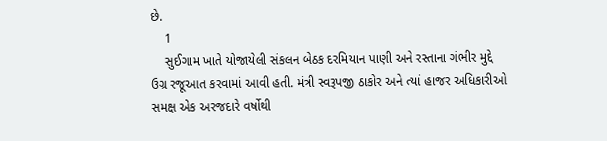છે.
    1
    સુઈગામ ખાતે યોજાયેલી સંકલન બેઠક દરમિયાન પાણી અને રસ્તાના ગંભીર મુદ્દે ઉગ્ર રજૂઆત કરવામાં આવી હતી. મંત્રી સ્વરૂપજી ઠાકોર અને ત્યાં હાજર અધિકારીઓ સમક્ષ એક અરજદારે વર્ષોથી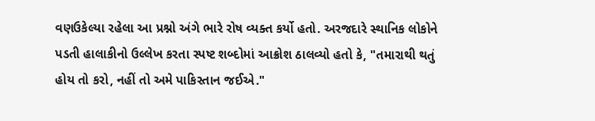વણઉકેલ્યા રહેલા આ પ્રશ્નો અંગે ભારે રોષ વ્યક્ત કર્યો હતો. અરજદારે સ્થાનિક લોકોને પડતી હાલાકીનો ઉલ્લેખ કરતા સ્પષ્ટ શબ્દોમાં આક્રોશ ઠાલવ્યો હતો કે, "તમારાથી થતું હોય તો કરો, નહીં તો અમે પાકિસ્તાન જઈએ."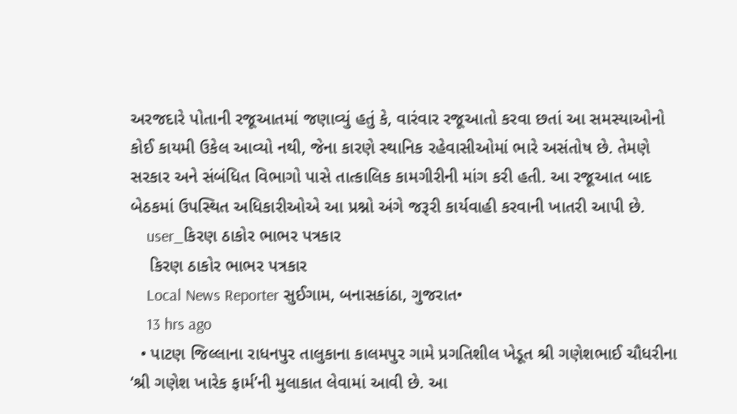અરજદારે પોતાની રજૂઆતમાં જણાવ્યું હતું કે, વારંવાર રજૂઆતો કરવા છતાં આ સમસ્યાઓનો કોઈ કાયમી ઉકેલ આવ્યો નથી, જેના કારણે સ્થાનિક રહેવાસીઓમાં ભારે અસંતોષ છે. તેમણે સરકાર અને સંબંધિત વિભાગો પાસે તાત્કાલિક કામગીરીની માંગ કરી હતી. આ રજૂઆત બાદ બેઠકમાં ઉપસ્થિત અધિકારીઓએ આ પ્રશ્નો અંગે જરૂરી કાર્યવાહી કરવાની ખાતરી આપી છે.
    user_કિરણ ઠાકોર ભાભર પત્રકાર
    કિરણ ઠાકોર ભાભર પત્રકાર
    Local News Reporter સુઈગામ, બનાસકાંઠા, ગુજરાત•
    13 hrs ago
  • પાટણ જિલ્લાના રાધનપુર તાલુકાના કાલમપુર ગામે પ્રગતિશીલ ખેડૂત શ્રી ગણેશભાઈ ચૌધરીના ‘શ્રી ગણેશ ખારેક ફાર્મ’ની મુલાકાત લેવામાં આવી છે. આ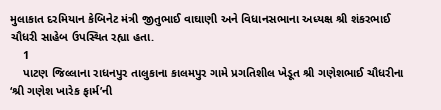મુલાકાત દરમિયાન કેબિનેટ મંત્રી જીતુભાઈ વાઘાણી અને વિધાનસભાના અધ્યક્ષ શ્રી શંકરભાઈ ચૌધરી સાહેબ ઉપસ્થિત રહ્યા હતા.
    1
    પાટણ જિલ્લાના રાધનપુર તાલુકાના કાલમપુર ગામે પ્રગતિશીલ ખેડૂત શ્રી ગણેશભાઈ ચૌધરીના ‘શ્રી ગણેશ ખારેક ફાર્મ’ની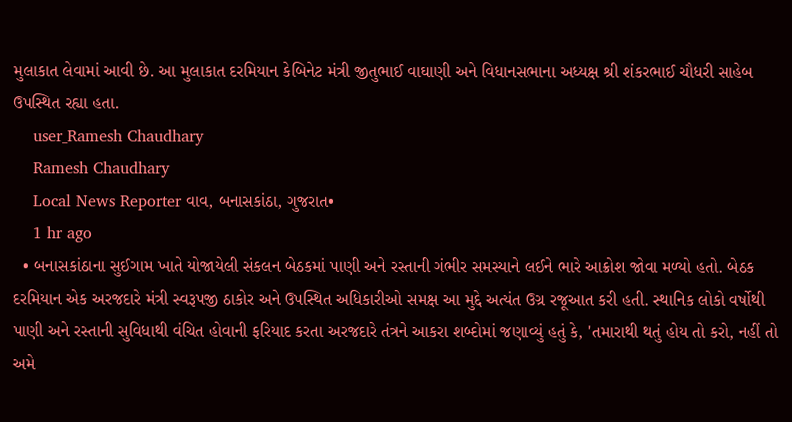મુલાકાત લેવામાં આવી છે. આ મુલાકાત દરમિયાન કેબિનેટ મંત્રી જીતુભાઈ વાઘાણી અને વિધાનસભાના અધ્યક્ષ શ્રી શંકરભાઈ ચૌધરી સાહેબ ઉપસ્થિત રહ્યા હતા.
    user_Ramesh Chaudhary
    Ramesh Chaudhary
    Local News Reporter વાવ, બનાસકાંઠા, ગુજરાત•
    1 hr ago
  • બનાસકાંઠાના સુઈગામ ખાતે યોજાયેલી સંકલન બેઠકમાં પાણી અને રસ્તાની ગંભીર સમસ્યાને લઈને ભારે આક્રોશ જોવા મળ્યો હતો. બેઠક દરમિયાન એક અરજદારે મંત્રી સ્વરૂપજી ઠાકોર અને ઉપસ્થિત અધિકારીઓ સમક્ષ આ મુદ્દે અત્યંત ઉગ્ર રજૂઆત કરી હતી. સ્થાનિક લોકો વર્ષોથી પાણી અને રસ્તાની સુવિધાથી વંચિત હોવાની ફરિયાદ કરતા અરજદારે તંત્રને આકરા શબ્દોમાં જણાવ્યું હતું કે, 'તમારાથી થતું હોય તો કરો, નહીં તો અમે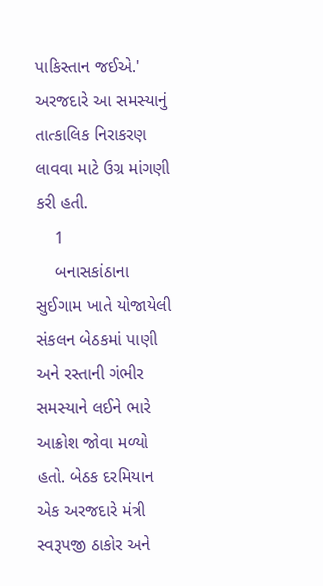પાકિસ્તાન જઈએ.' અરજદારે આ સમસ્યાનું તાત્કાલિક નિરાકરણ લાવવા માટે ઉગ્ર માંગણી કરી હતી.
    1
    બનાસકાંઠાના સુઈગામ ખાતે યોજાયેલી સંકલન બેઠકમાં પાણી અને રસ્તાની ગંભીર સમસ્યાને લઈને ભારે આક્રોશ જોવા મળ્યો હતો. બેઠક દરમિયાન એક અરજદારે મંત્રી સ્વરૂપજી ઠાકોર અને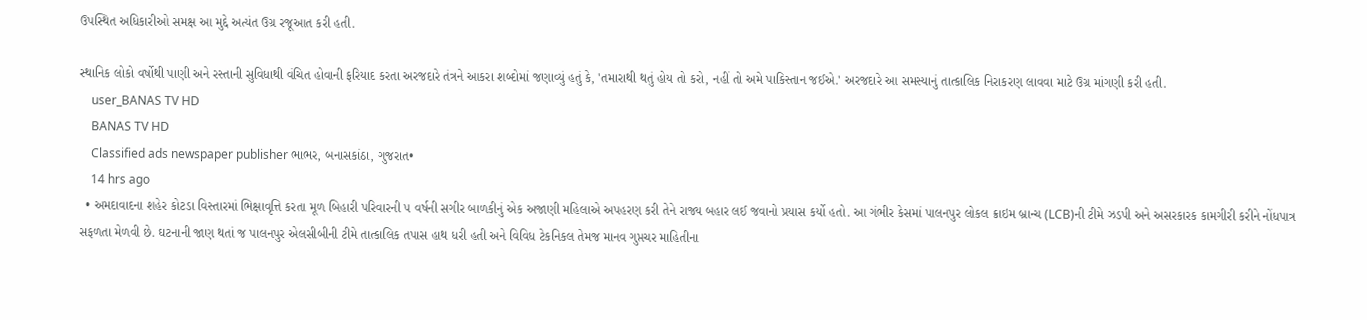ઉપસ્થિત અધિકારીઓ સમક્ષ આ મુદ્દે અત્યંત ઉગ્ર રજૂઆત કરી હતી.

સ્થાનિક લોકો વર્ષોથી પાણી અને રસ્તાની સુવિધાથી વંચિત હોવાની ફરિયાદ કરતા અરજદારે તંત્રને આકરા શબ્દોમાં જણાવ્યું હતું કે, 'તમારાથી થતું હોય તો કરો, નહીં તો અમે પાકિસ્તાન જઈએ.' અરજદારે આ સમસ્યાનું તાત્કાલિક નિરાકરણ લાવવા માટે ઉગ્ર માંગણી કરી હતી.
    user_BANAS TV HD
    BANAS TV HD
    Classified ads newspaper publisher ભાભર, બનાસકાંઠા, ગુજરાત•
    14 hrs ago
  • અમદાવાદના શહેર કોટડા વિસ્તારમાં ભિક્ષાવૃત્તિ કરતા મૂળ બિહારી પરિવારની ૫ વર્ષની સગીર બાળકીનું એક અજાણી મહિલાએ અપહરણ કરી તેને રાજ્ય બહાર લઈ જવાનો પ્રયાસ કર્યો હતો. આ ગંભીર કેસમાં પાલનપુર લોકલ ક્રાઇમ બ્રાન્ચ (LCB)ની ટીમે ઝડપી અને અસરકારક કામગીરી કરીને નોંધપાત્ર સફળતા મેળવી છે. ઘટનાની જાણ થતાં જ પાલનપુર એલસીબીની ટીમે તાત્કાલિક તપાસ હાથ ધરી હતી અને વિવિધ ટેકનિકલ તેમજ માનવ ગુપ્તચર માહિતીના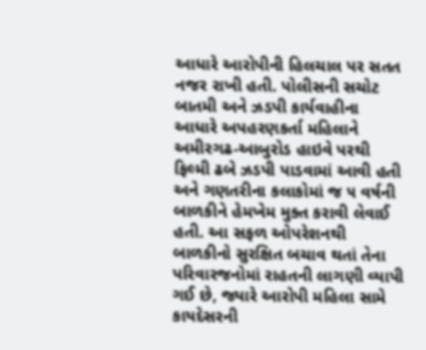આધારે આરોપીની હિલચાલ પર સતત નજર રાખી હતી. પોલીસની સચોટ બાતમી અને ઝડપી કાર્યવાહીના આધારે અપહરણકર્તા મહિલાને અમીરગઢ-આબુરોડ હાઇવે પરથી ફિલ્મી ઢબે ઝડપી પાડવામાં આવી હતી અને ગણતરીના કલાકોમાં જ ૫ વર્ષની બાળકીને હેમખેમ મુક્ત કરાવી લેવાઈ હતી. આ સફળ ઓપરેશનથી બાળકીનો સુરક્ષિત બચાવ થતાં તેના પરિવારજનોમાં રાહતની લાગણી વ્યાપી ગઈ છે, જ્યારે આરોપી મહિલા સામે કાયદેસરની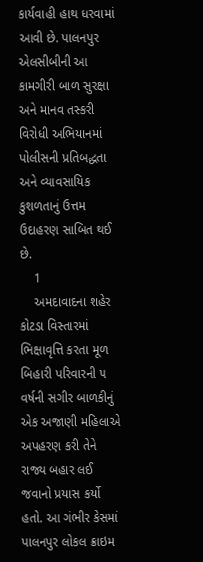કાર્યવાહી હાથ ધરવામાં આવી છે. પાલનપુર એલસીબીની આ કામગીરી બાળ સુરક્ષા અને માનવ તસ્કરી વિરોધી અભિયાનમાં પોલીસની પ્રતિબદ્ધતા અને વ્યાવસાયિક કુશળતાનું ઉત્તમ ઉદાહરણ સાબિત થઈ છે.
    1
    અમદાવાદના શહેર કોટડા વિસ્તારમાં ભિક્ષાવૃત્તિ કરતા મૂળ બિહારી પરિવારની ૫ વર્ષની સગીર બાળકીનું એક અજાણી મહિલાએ અપહરણ કરી તેને રાજ્ય બહાર લઈ જવાનો પ્રયાસ કર્યો હતો. આ ગંભીર કેસમાં પાલનપુર લોકલ ક્રાઇમ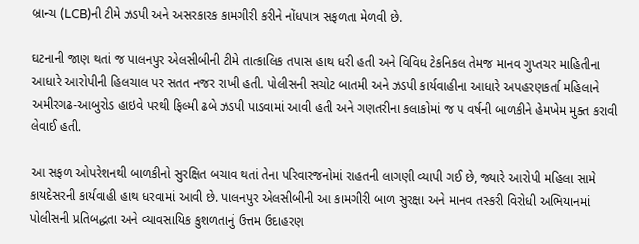બ્રાન્ચ (LCB)ની ટીમે ઝડપી અને અસરકારક કામગીરી કરીને નોંધપાત્ર સફળતા મેળવી છે.

ઘટનાની જાણ થતાં જ પાલનપુર એલસીબીની ટીમે તાત્કાલિક તપાસ હાથ ધરી હતી અને વિવિધ ટેકનિકલ તેમજ માનવ ગુપ્તચર માહિતીના આધારે આરોપીની હિલચાલ પર સતત નજર રાખી હતી. પોલીસની સચોટ બાતમી અને ઝડપી કાર્યવાહીના આધારે અપહરણકર્તા મહિલાને અમીરગઢ-આબુરોડ હાઇવે પરથી ફિલ્મી ઢબે ઝડપી પાડવામાં આવી હતી અને ગણતરીના કલાકોમાં જ ૫ વર્ષની બાળકીને હેમખેમ મુક્ત કરાવી લેવાઈ હતી.

આ સફળ ઓપરેશનથી બાળકીનો સુરક્ષિત બચાવ થતાં તેના પરિવારજનોમાં રાહતની લાગણી વ્યાપી ગઈ છે, જ્યારે આરોપી મહિલા સામે કાયદેસરની કાર્યવાહી હાથ ધરવામાં આવી છે. પાલનપુર એલસીબીની આ કામગીરી બાળ સુરક્ષા અને માનવ તસ્કરી વિરોધી અભિયાનમાં પોલીસની પ્રતિબદ્ધતા અને વ્યાવસાયિક કુશળતાનું ઉત્તમ ઉદાહરણ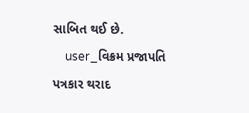સાબિત થઈ છે.
    user_વિક્રમ પ્રજાપતિ પત્રકાર થરાદ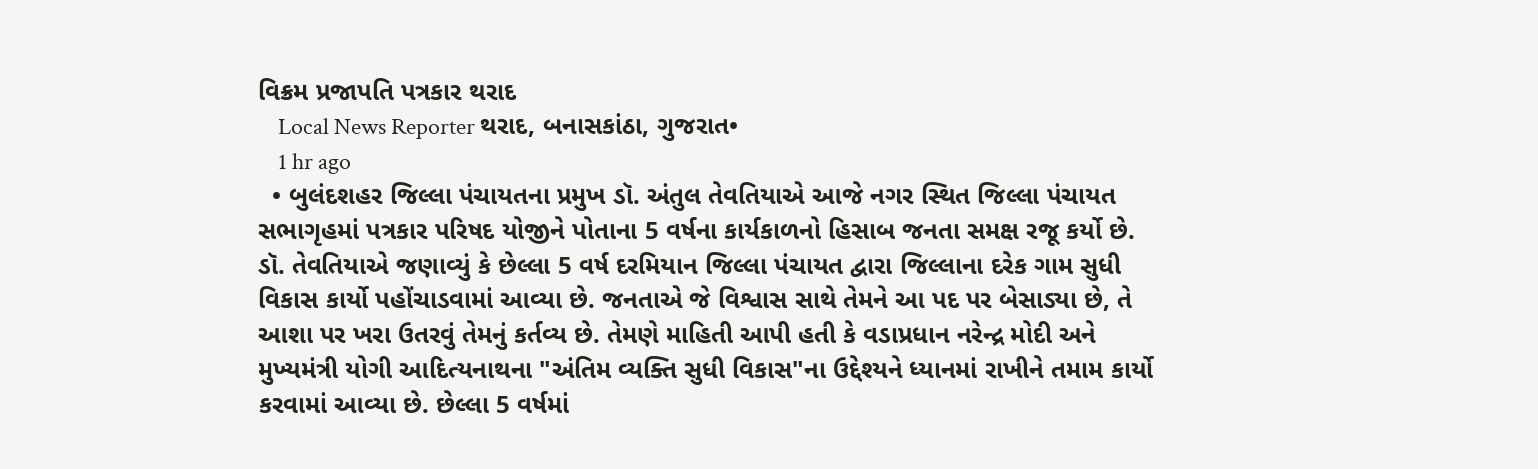વિક્રમ પ્રજાપતિ પત્રકાર થરાદ
    Local News Reporter થરાદ, બનાસકાંઠા, ગુજરાત•
    1 hr ago
  • બુલંદશહર જિલ્લા પંચાયતના પ્રમુખ ડૉ. અંતુલ તેવતિયાએ આજે નગર સ્થિત જિલ્લા પંચાયત સભાગૃહમાં પત્રકાર પરિષદ યોજીને પોતાના 5 વર્ષના કાર્યકાળનો હિસાબ જનતા સમક્ષ રજૂ કર્યો છે. ડૉ. તેવતિયાએ જણાવ્યું કે છેલ્લા 5 વર્ષ દરમિયાન જિલ્લા પંચાયત દ્વારા જિલ્લાના દરેક ગામ સુધી વિકાસ કાર્યો પહોંચાડવામાં આવ્યા છે. જનતાએ જે વિશ્વાસ સાથે તેમને આ પદ પર બેસાડ્યા છે, તે આશા પર ખરા ઉતરવું તેમનું કર્તવ્ય છે. તેમણે માહિતી આપી હતી કે વડાપ્રધાન નરેન્દ્ર મોદી અને મુખ્યમંત્રી યોગી આદિત્યનાથના "અંતિમ વ્યક્તિ સુધી વિકાસ"ના ઉદ્દેશ્યને ધ્યાનમાં રાખીને તમામ કાર્યો કરવામાં આવ્યા છે. છેલ્લા 5 વર્ષમાં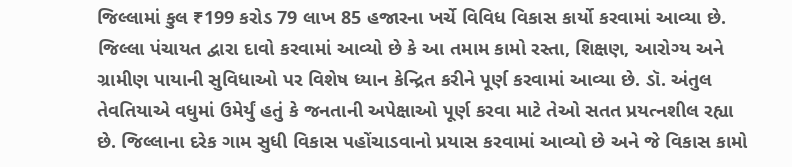જિલ્લામાં કુલ ₹199 કરોડ 79 લાખ 85 હજારના ખર્ચે વિવિધ વિકાસ કાર્યો કરવામાં આવ્યા છે. જિલ્લા પંચાયત દ્વારા દાવો કરવામાં આવ્યો છે કે આ તમામ કામો રસ્તા, શિક્ષણ, આરોગ્ય અને ગ્રામીણ પાયાની સુવિધાઓ પર વિશેષ ધ્યાન કેન્દ્રિત કરીને પૂર્ણ કરવામાં આવ્યા છે. ડૉ. અંતુલ તેવતિયાએ વધુમાં ઉમેર્યું હતું કે જનતાની અપેક્ષાઓ પૂર્ણ કરવા માટે તેઓ સતત પ્રયત્નશીલ રહ્યા છે. જિલ્લાના દરેક ગામ સુધી વિકાસ પહોંચાડવાનો પ્રયાસ કરવામાં આવ્યો છે અને જે વિકાસ કામો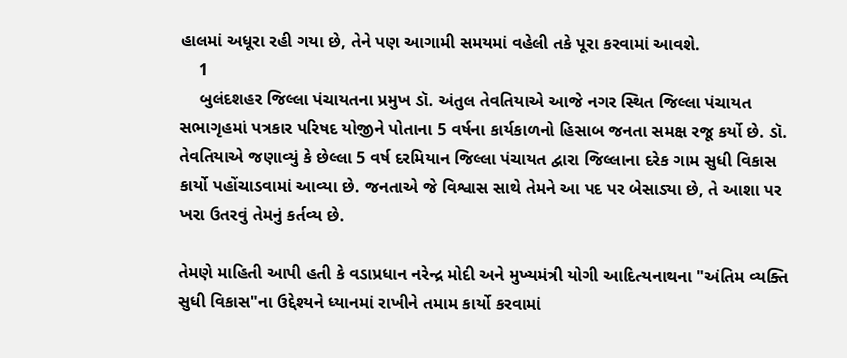હાલમાં અધૂરા રહી ગયા છે, તેને પણ આગામી સમયમાં વહેલી તકે પૂરા કરવામાં આવશે.
    1
    બુલંદશહર જિલ્લા પંચાયતના પ્રમુખ ડૉ. અંતુલ તેવતિયાએ આજે નગર સ્થિત જિલ્લા પંચાયત સભાગૃહમાં પત્રકાર પરિષદ યોજીને પોતાના 5 વર્ષના કાર્યકાળનો હિસાબ જનતા સમક્ષ રજૂ કર્યો છે. ડૉ. તેવતિયાએ જણાવ્યું કે છેલ્લા 5 વર્ષ દરમિયાન જિલ્લા પંચાયત દ્વારા જિલ્લાના દરેક ગામ સુધી વિકાસ કાર્યો પહોંચાડવામાં આવ્યા છે. જનતાએ જે વિશ્વાસ સાથે તેમને આ પદ પર બેસાડ્યા છે, તે આશા પર ખરા ઉતરવું તેમનું કર્તવ્ય છે.

તેમણે માહિતી આપી હતી કે વડાપ્રધાન નરેન્દ્ર મોદી અને મુખ્યમંત્રી યોગી આદિત્યનાથના "અંતિમ વ્યક્તિ સુધી વિકાસ"ના ઉદ્દેશ્યને ધ્યાનમાં રાખીને તમામ કાર્યો કરવામાં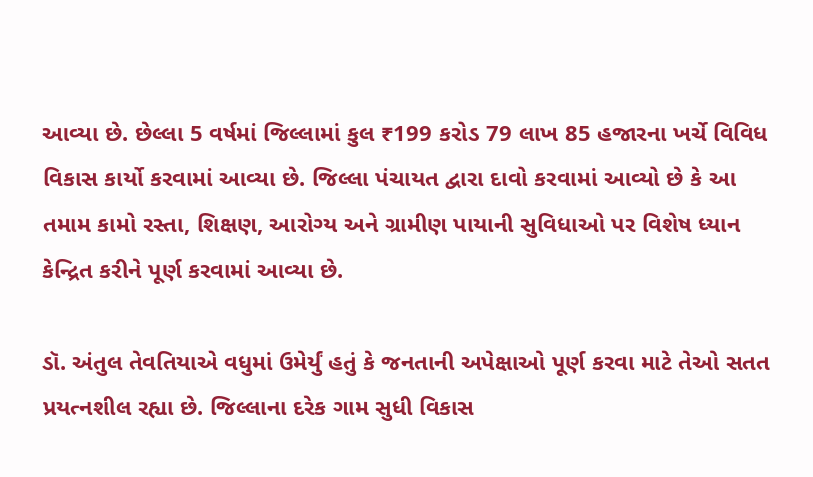આવ્યા છે. છેલ્લા 5 વર્ષમાં જિલ્લામાં કુલ ₹199 કરોડ 79 લાખ 85 હજારના ખર્ચે વિવિધ વિકાસ કાર્યો કરવામાં આવ્યા છે. જિલ્લા પંચાયત દ્વારા દાવો કરવામાં આવ્યો છે કે આ તમામ કામો રસ્તા, શિક્ષણ, આરોગ્ય અને ગ્રામીણ પાયાની સુવિધાઓ પર વિશેષ ધ્યાન કેન્દ્રિત કરીને પૂર્ણ કરવામાં આવ્યા છે.

ડૉ. અંતુલ તેવતિયાએ વધુમાં ઉમેર્યું હતું કે જનતાની અપેક્ષાઓ પૂર્ણ કરવા માટે તેઓ સતત પ્રયત્નશીલ રહ્યા છે. જિલ્લાના દરેક ગામ સુધી વિકાસ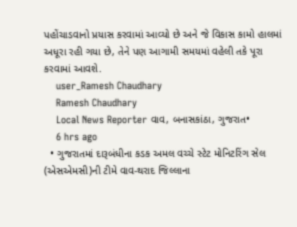પહોંચાડવાનો પ્રયાસ કરવામાં આવ્યો છે અને જે વિકાસ કામો હાલમાં અધૂરા રહી ગયા છે, તેને પણ આગામી સમયમાં વહેલી તકે પૂરા કરવામાં આવશે.
    user_Ramesh Chaudhary
    Ramesh Chaudhary
    Local News Reporter વાવ, બનાસકાંઠા, ગુજરાત•
    6 hrs ago
  • ગુજરાતમાં દારૂબંધીના કડક અમલ વચ્ચે સ્ટેટ મોનિટરિંગ સેલ (એસએમસી)ની ટીમે વાવ-થરાદ જિલ્લાના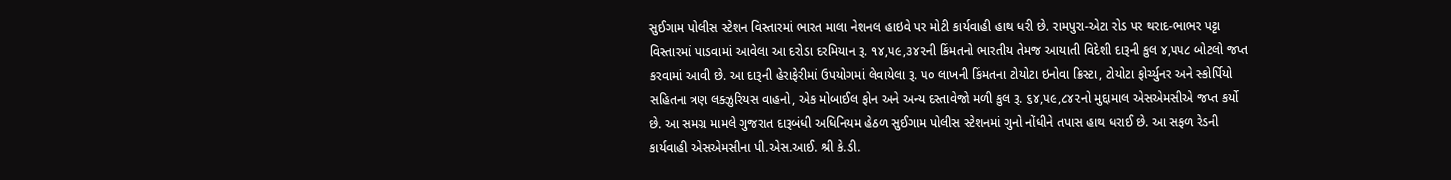સુઈગામ પોલીસ સ્ટેશન વિસ્તારમાં ભારત માલા નેશનલ હાઇવે પર મોટી કાર્યવાહી હાથ ધરી છે. રામપુરા-એટા રોડ પર થરાદ-ભાભર પટ્ટા વિસ્તારમાં પાડવામાં આવેલા આ દરોડા દરમિયાન રૂ. ૧૪,૫૯,૩૪૨ની કિંમતનો ભારતીય તેમજ આયાતી વિદેશી દારૂની કુલ ૪,૫૫૮ બોટલો જપ્ત કરવામાં આવી છે. આ દારૂની હેરાફેરીમાં ઉપયોગમાં લેવાયેલા રૂ. ૫૦ લાખની કિંમતના ટોયોટા ઇનોવા ક્રિસ્ટા, ટોયોટા ફોર્ચ્યુનર અને સ્કોર્પિયો સહિતના ત્રણ લક્ઝુરિયસ વાહનો, એક મોબાઈલ ફોન અને અન્ય દસ્તાવેજો મળી કુલ રૂ. ૬૪,૫૯,૮૪૨નો મુદ્દામાલ એસએમસીએ જપ્ત કર્યો છે. આ સમગ્ર મામલે ગુજરાત દારૂબંધી અધિનિયમ હેઠળ સુઈગામ પોલીસ સ્ટેશનમાં ગુનો નોંધીને તપાસ હાથ ધરાઈ છે. આ સફળ રેડની કાર્યવાહી એસએમસીના પી.એસ.આઈ. શ્રી કે.ડી.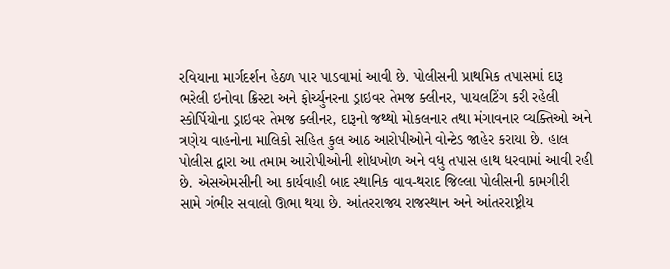રવિયાના માર્ગદર્શન હેઠળ પાર પાડવામાં આવી છે. પોલીસની પ્રાથમિક તપાસમાં દારૂ ભરેલી ઇનોવા ક્રિસ્ટા અને ફોર્ચ્યુનરના ડ્રાઇવર તેમજ ક્લીનર, પાયલટિંગ કરી રહેલી સ્કોર્પિયોના ડ્રાઇવર તેમજ ક્લીનર, દારૂનો જથ્થો મોકલનાર તથા મંગાવનાર વ્યક્તિઓ અને ત્રણેય વાહનોના માલિકો સહિત કુલ આઠ આરોપીઓને વોન્ટેડ જાહેર કરાયા છે. હાલ પોલીસ દ્વારા આ તમામ આરોપીઓની શોધખોળ અને વધુ તપાસ હાથ ધરવામાં આવી રહી છે. એસએમસીની આ કાર્યવાહી બાદ સ્થાનિક વાવ-થરાદ જિલ્લા પોલીસની કામગીરી સામે ગંભીર સવાલો ઊભા થયા છે. આંતરરાજ્ય રાજસ્થાન અને આંતરરાષ્ટ્રીય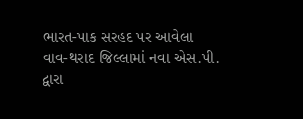ભારત-પાક સરહદ પર આવેલા વાવ-થરાદ જિલ્લામાં નવા એસ.પી. દ્વારા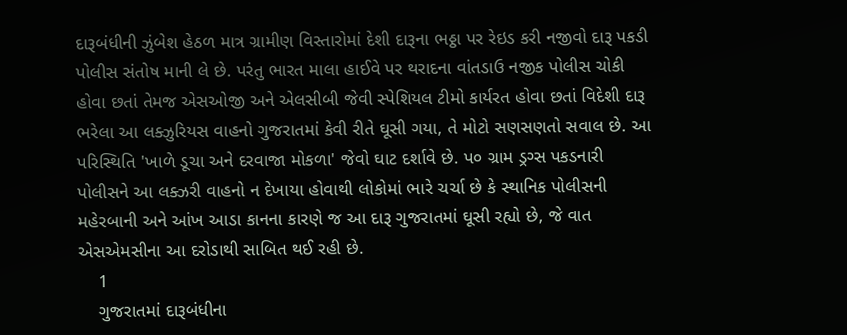દારૂબંધીની ઝુંબેશ હેઠળ માત્ર ગ્રામીણ વિસ્તારોમાં દેશી દારૂના ભઠ્ઠા પર રેઇડ કરી નજીવો દારૂ પકડી પોલીસ સંતોષ માની લે છે. પરંતુ ભારત માલા હાઈવે પર થરાદના વાંતડાઉ નજીક પોલીસ ચોકી હોવા છતાં તેમજ એસઓજી અને એલસીબી જેવી સ્પેશિયલ ટીમો કાર્યરત હોવા છતાં વિદેશી દારૂ ભરેલા આ લક્ઝુરિયસ વાહનો ગુજરાતમાં કેવી રીતે ઘૂસી ગયા, તે મોટો સણસણતો સવાલ છે. આ પરિસ્થિતિ 'ખાળે ડૂચા અને દરવાજા મોકળા' જેવો ઘાટ દર્શાવે છે. પ૦ ગ્રામ ડ્રગ્સ પકડનારી પોલીસને આ લક્ઝરી વાહનો ન દેખાયા હોવાથી લોકોમાં ભારે ચર્ચા છે કે સ્થાનિક પોલીસની મહેરબાની અને આંખ આડા કાનના કારણે જ આ દારૂ ગુજરાતમાં ઘૂસી રહ્યો છે, જે વાત એસએમસીના આ દરોડાથી સાબિત થઈ રહી છે.
    1
    ગુજરાતમાં દારૂબંધીના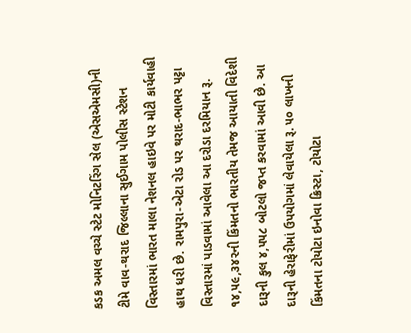કડક અમલ વચ્ચે સ્ટેટ મોનિટરિંગ સેલ (એસએમસી)ની ટીમે વાવ-થરાદ જિલ્લાના સુઈગામ પોલીસ સ્ટેશન વિસ્તારમાં ભારત માલા નેશનલ હાઇવે પર મોટી કાર્યવાહી હાથ ધરી છે. રામપુરા-એટા રોડ પર થરાદ-ભાભર પટ્ટા વિસ્તારમાં પાડવામાં આવેલા આ દરોડા દરમિયાન રૂ. ૧૪,૫૯,૩૪૨ની કિંમતનો ભારતીય તેમજ આયાતી વિદેશી દારૂની કુલ ૪,૫૫૮ બોટલો જપ્ત કરવામાં આવી છે. આ દારૂની હેરાફેરીમાં ઉપયોગમાં લેવાયેલા રૂ. ૫૦ લાખની કિંમતના ટોયોટા ઇનોવા ક્રિસ્ટા, ટોયોટા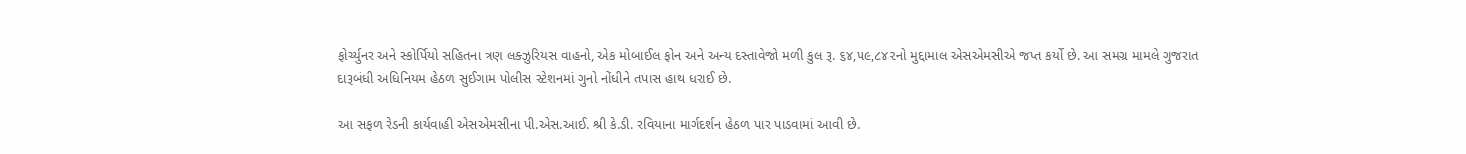ફોર્ચ્યુનર અને સ્કોર્પિયો સહિતના ત્રણ લક્ઝુરિયસ વાહનો, એક મોબાઈલ ફોન અને અન્ય દસ્તાવેજો મળી કુલ રૂ. ૬૪,૫૯,૮૪૨નો મુદ્દામાલ એસએમસીએ જપ્ત કર્યો છે. આ સમગ્ર મામલે ગુજરાત દારૂબંધી અધિનિયમ હેઠળ સુઈગામ પોલીસ સ્ટેશનમાં ગુનો નોંધીને તપાસ હાથ ધરાઈ છે.

આ સફળ રેડની કાર્યવાહી એસએમસીના પી.એસ.આઈ. શ્રી કે.ડી. રવિયાના માર્ગદર્શન હેઠળ પાર પાડવામાં આવી છે.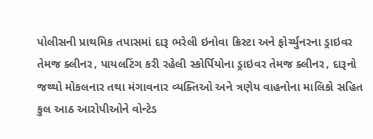પોલીસની પ્રાથમિક તપાસમાં દારૂ ભરેલી ઇનોવા ક્રિસ્ટા અને ફોર્ચ્યુનરના ડ્રાઇવર તેમજ ક્લીનર, પાયલટિંગ કરી રહેલી સ્કોર્પિયોના ડ્રાઇવર તેમજ ક્લીનર, દારૂનો જથ્થો મોકલનાર તથા મંગાવનાર વ્યક્તિઓ અને ત્રણેય વાહનોના માલિકો સહિત કુલ આઠ આરોપીઓને વોન્ટેડ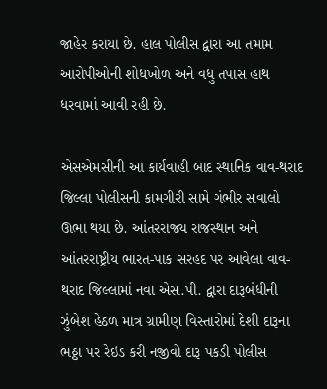જાહેર કરાયા છે. હાલ પોલીસ દ્વારા આ તમામ આરોપીઓની શોધખોળ અને વધુ તપાસ હાથ ધરવામાં આવી રહી છે.

એસએમસીની આ કાર્યવાહી બાદ સ્થાનિક વાવ-થરાદ જિલ્લા પોલીસની કામગીરી સામે ગંભીર સવાલો ઊભા થયા છે. આંતરરાજ્ય રાજસ્થાન અને આંતરરાષ્ટ્રીય ભારત-પાક સરહદ પર આવેલા વાવ-થરાદ જિલ્લામાં નવા એસ.પી. દ્વારા દારૂબંધીની ઝુંબેશ હેઠળ માત્ર ગ્રામીણ વિસ્તારોમાં દેશી દારૂના ભઠ્ઠા પર રેઇડ કરી નજીવો દારૂ પકડી પોલીસ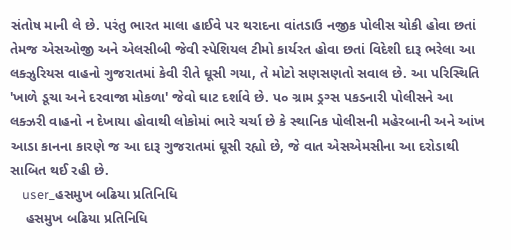સંતોષ માની લે છે. પરંતુ ભારત માલા હાઈવે પર થરાદના વાંતડાઉ નજીક પોલીસ ચોકી હોવા છતાં તેમજ એસઓજી અને એલસીબી જેવી સ્પેશિયલ ટીમો કાર્યરત હોવા છતાં વિદેશી દારૂ ભરેલા આ લક્ઝુરિયસ વાહનો ગુજરાતમાં કેવી રીતે ઘૂસી ગયા, તે મોટો સણસણતો સવાલ છે. આ પરિસ્થિતિ 'ખાળે ડૂચા અને દરવાજા મોકળા' જેવો ઘાટ દર્શાવે છે. પ૦ ગ્રામ ડ્રગ્સ પકડનારી પોલીસને આ લક્ઝરી વાહનો ન દેખાયા હોવાથી લોકોમાં ભારે ચર્ચા છે કે સ્થાનિક પોલીસની મહેરબાની અને આંખ આડા કાનના કારણે જ આ દારૂ ગુજરાતમાં ઘૂસી રહ્યો છે, જે વાત એસએમસીના આ દરોડાથી સાબિત થઈ રહી છે.
    user_હસમુખ બઢિયા પ્રતિનિધિ
    હસમુખ બઢિયા પ્રતિનિધિ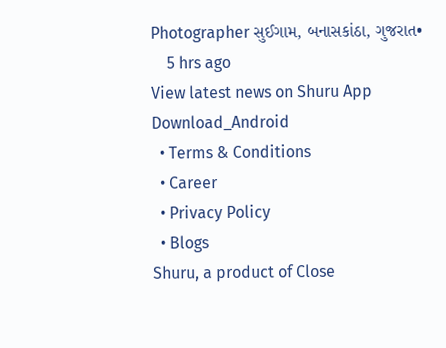Photographer સુઈગામ, બનાસકાંઠા, ગુજરાત•
    5 hrs ago
View latest news on Shuru App
Download_Android
  • Terms & Conditions
  • Career
  • Privacy Policy
  • Blogs
Shuru, a product of Close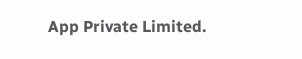App Private Limited.